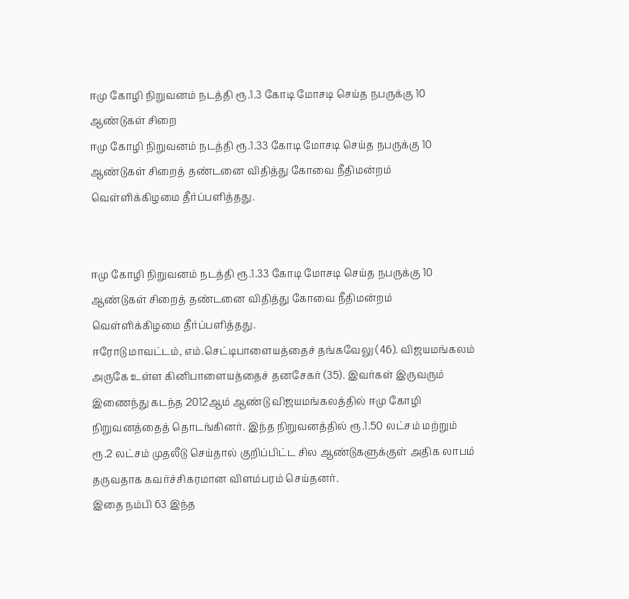ஈமு கோழி நிறுவனம் நடத்தி ரூ.1.3 கோடி மோசடி செய்த நபருக்கு 10 ஆண்டுகள் சிறை
ஈமு கோழி நிறுவனம் நடத்தி ரூ.1.33 கோடி மோசடி செய்த நபருக்கு 10 ஆண்டுகள் சிறைத் தண்டனை விதித்து கோவை நீதிமன்றம் வெள்ளிக்கிழமை தீர்ப்பளித்தது.


ஈமு கோழி நிறுவனம் நடத்தி ரூ.1.33 கோடி மோசடி செய்த நபருக்கு 10 ஆண்டுகள் சிறைத் தண்டனை விதித்து கோவை நீதிமன்றம் வெள்ளிக்கிழமை தீர்ப்பளித்தது.
ஈரோடு மாவட்டம், எம்.செட்டிபாளையத்தைச் தங்கவேலு (46). விஜயமங்கலம் அருகே உள்ள கினிபாளையத்தைச் தனசேகர் (35). இவர்கள் இருவரும் இணைந்து கடந்த 2012ஆம் ஆண்டு விஜயமங்கலத்தில் ஈமு கோழி நிறுவனத்தைத் தொடங்கினர். இந்த நிறுவனத்தில் ரூ.1.50 லட்சம் மற்றும் ரூ.2 லட்சம் முதலீடு செய்தால் குறிப்பிட்ட சில ஆண்டுகளுக்குள் அதிக லாபம் தருவதாக கவர்ச்சிகரமான விளம்பரம் செய்தனர்.
இதை நம்பி 63 இந்த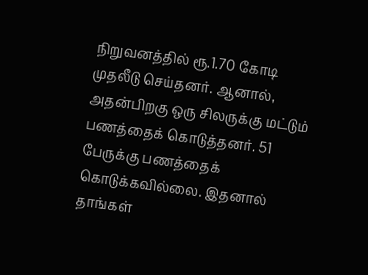நிறுவனத்தில் ரூ.1.70 கோடி முதலீடு செய்தனர். ஆனால், அதன்பிறகு ஒரு சிலருக்கு மட்டும் பணத்தைக் கொடுத்தனர். 51 பேருக்கு பணத்தைக் கொடுக்கவில்லை. இதனால் தாங்கள்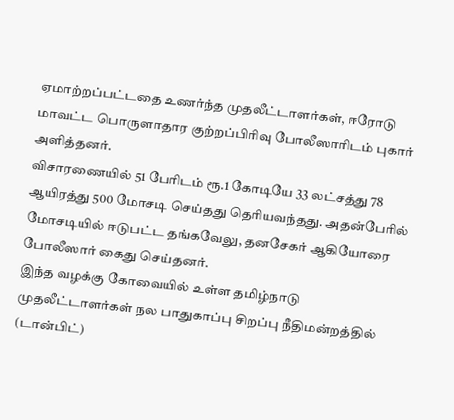ஏமாற்றப்பட்டதை உணர்ந்த முதலீட்டாளர்கள், ஈரோடு மாவட்ட பொருளாதார குற்றப்பிரிவு போலீஸாரிடம் புகார் அளித்தனர்.
விசாரணையில் 51 பேரிடம் ரூ.1 கோடியே 33 லட்சத்து 78 ஆயிரத்து 500 மோசடி செய்தது தெரியவந்தது. அதன்பேரில் மோசடியில் ஈடுபட்ட தங்கவேலு, தனசேகர் ஆகியோரை போலீஸார் கைது செய்தனர்.
இந்த வழக்கு கோவையில் உள்ள தமிழ்நாடு முதலீட்டாளர்கள் நல பாதுகாப்பு சிறப்பு நீதிமன்றத்தில் (டான்பிட்)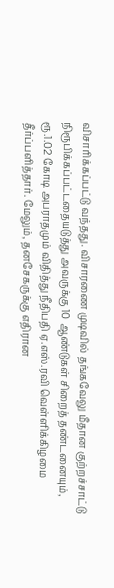விசாரிக்கப்பட்டு வந்தது. விசாரணை முடிவில் தங்கவேலு மீதான குற்றச்சாட்டு நிரூபிக்கப்பட்டதையடுத்து அவருக்கு 10 ஆண்டுகள் சிறைத் தண்டனையும், ரூ.1.02 கோடி அபராதமும் விதித்து நீதிபதி ஏ.எஸ்.ரவி வெள்ளிக்கிழமை தீர்ப்பளித்தார். மேலும், தனசேகருக்கு எதிரான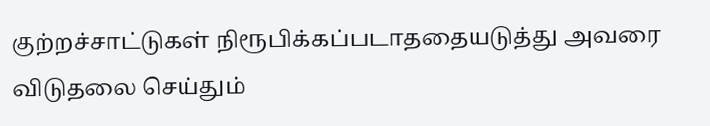குற்றச்சாட்டுகள் நிரூபிக்கப்படாததையடுத்து அவரை விடுதலை செய்தும்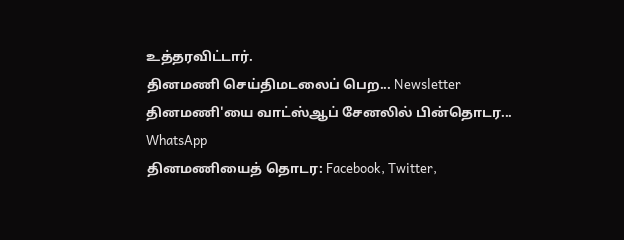உத்தரவிட்டார்.
தினமணி செய்திமடலைப் பெற... Newsletter
தினமணி'யை வாட்ஸ்ஆப் சேனலில் பின்தொடர... WhatsApp
தினமணியைத் தொடர: Facebook, Twitter,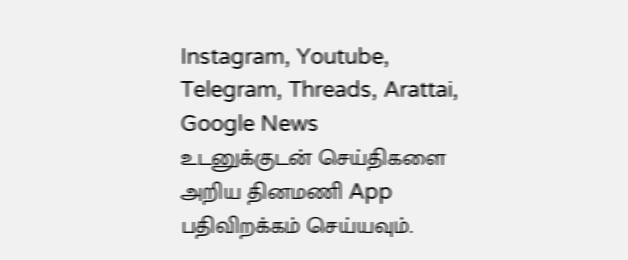Instagram, Youtube, Telegram, Threads, Arattai, Google News
உடனுக்குடன் செய்திகளை அறிய தினமணி App பதிவிறக்கம் செய்யவும்.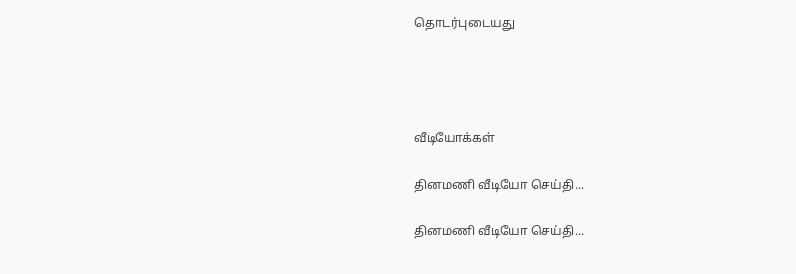தொடர்புடையது




வீடியோக்கள்

தினமணி வீடியோ செய்தி...

தினமணி வீடியோ செய்தி...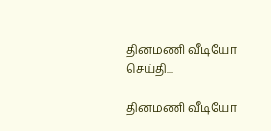தினமணி வீடியோ செய்தி...

தினமணி வீடியோ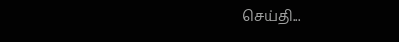செய்தி...